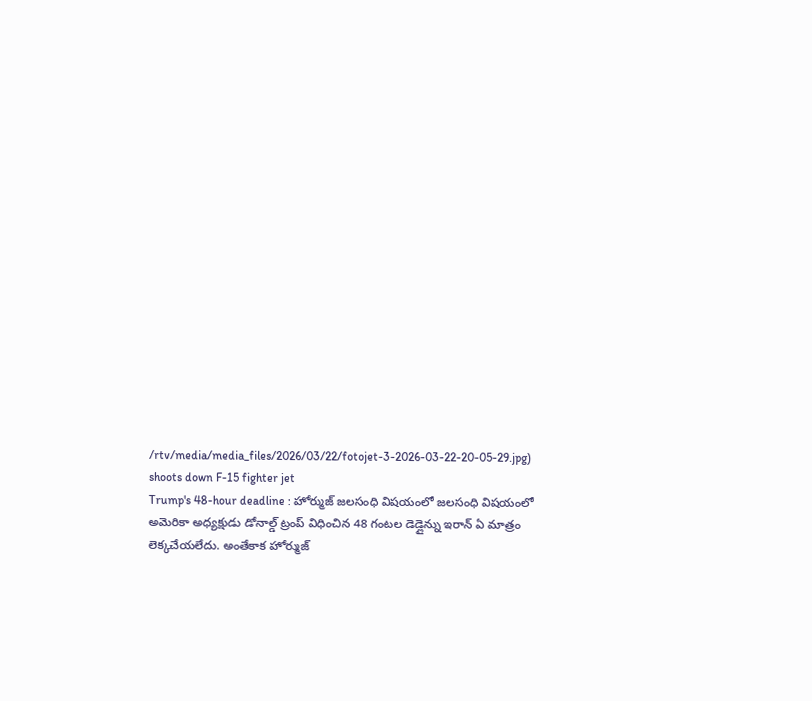/rtv/media/media_files/2026/03/22/fotojet-3-2026-03-22-20-05-29.jpg)
shoots down F-15 fighter jet
Trump's 48-hour deadline : హోర్ముజ్ జలసంధి విషయంలో జలసంధి విషయంలో అమెరికా అధ్యక్షుడు డోనాల్డ్ ట్రంప్ విధించిన 48 గంటల డెడ్లైన్ను ఇరాన్ ఏ మాత్రం లెక్కచేయలేదు. అంతేకాక హోర్ముజ్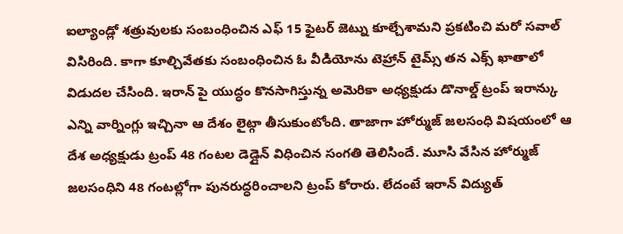ఐల్యాండ్లో శత్రువులకు సంబంధించిన ఎఫ్ 15 ఫైటర్ జెట్ను కూల్చేశామని ప్రకటించి మరో సవాల్ విసిరింది. కాగా కూల్చివేతకు సంబంధించిన ఓ వీడియోను టెహ్రాన్ టైమ్స్ తన ఎక్స్ ఖాతాలో విడుదల చేసింది. ఇరాన్ పై యుద్ధం కొనసాగిస్తున్న అమెరికా అధ్యక్షుడు డొనాల్డ్ ట్రంప్ ఇరాన్కు ఎన్ని వార్నింగ్లు ఇచ్చినా ఆ దేశం లైట్గా తీసుకుంటోంది. తాజాగా హోర్ముజ్ జలసంధి విషయంలో ఆ దేశ అధ్యక్షుడు ట్రంప్ 48 గంటల డెడ్లైన్ విధించిన సంగతి తెలిసిందే. మూసి వేసిన హోర్ముజ్ జలసంధిని 48 గంటల్లోగా పునరుద్ధరించాలని ట్రంప్ కోరారు. లేదంటే ఇరాన్ విద్యుత్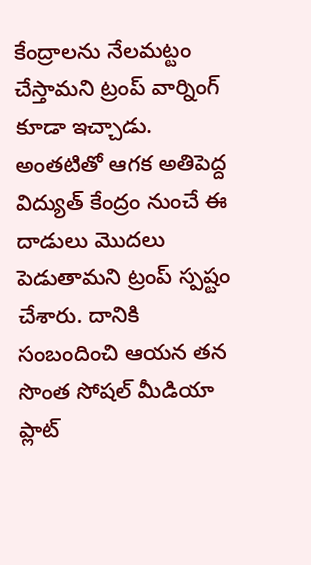కేంద్రాలను నేలమట్టం చేస్తామని ట్రంప్ వార్నింగ్ కూడా ఇచ్చాడు. అంతటితో ఆగక అతిపెద్ద విద్యుత్ కేంద్రం నుంచే ఈ దాడులు మొదలు పెడుతామని ట్రంప్ స్పష్టం చేశారు. దానికి సంబందించి ఆయన తన సొంత సోషల్ మీడియా ప్లాట్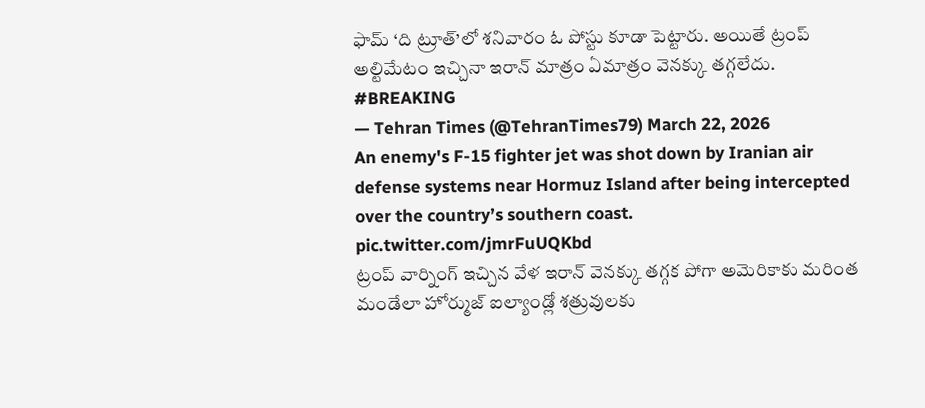ఫామ్ ‘ది ట్రూత్’లో శనివారం ఓ పోస్టు కూడా పెట్టారు. అయితే ట్రంప్ అల్టిమేటం ఇచ్చినా ఇరాన్ మాత్రం ఏమాత్రం వెనక్కు తగ్గలేదు.
#BREAKING
— Tehran Times (@TehranTimes79) March 22, 2026
An enemy's F-15 fighter jet was shot down by Iranian air defense systems near Hormuz Island after being intercepted over the country’s southern coast. pic.twitter.com/jmrFuUQKbd
ట్రంప్ వార్నింగ్ ఇచ్చిన వేళ ఇరాన్ వెనక్కు తగ్గక పోగా అమెరికాకు మరింత మండేలా హోర్ముజ్ ఐల్యాండ్లో శత్రువులకు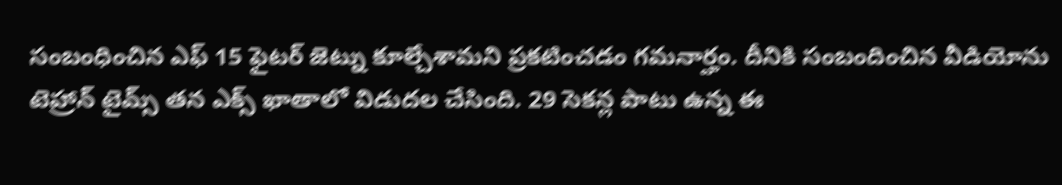సంబంధించిన ఎఫ్ 15 ఫైటర్ జెట్ను కూల్చేశామని ప్రకటించడం గమనార్హం. దీనికి సంబందించిన వీడియోను టెహ్రాన్ టైమ్స్ తన ఎక్స్ ఖాతాలో విడుదల చేసింది. 29 సెకన్ల పాటు ఉన్న ఈ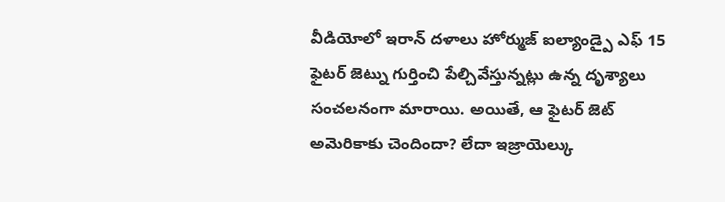వీడియోలో ఇరాన్ దళాలు హోర్ముజ్ ఐల్యాండ్పై ఎఫ్ 15 ఫైటర్ జెట్ను గుర్తించి పేల్చివేస్తున్నట్లు ఉన్న దృశ్యాలు సంచలనంగా మారాయి. అయితే, ఆ ఫైటర్ జెట్ అమెరికాకు చెందిందా? లేదా ఇజ్రాయెల్కు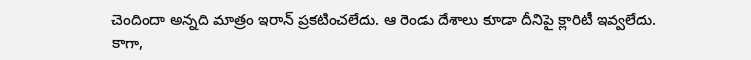చెందిందా అన్నది మాత్రం ఇరాన్ ప్రకటించలేదు. ఆ రెండు దేశాలు కూడా దీనిపై క్లారిటీ ఇవ్వలేదు.
కాగా,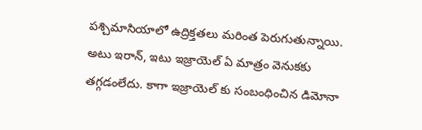పశ్చిమాసియాలో ఉద్రిక్తతలు మరింత పెరుగుతున్నాయి. అటు ఇరాన్, ఇటు ఇజ్రాయెల్ ఏ మాత్రం వెనుకకు తగ్గడంలేదు. కాగా ఇజ్రాయెల్ కు సంబంధించిన డిమోనా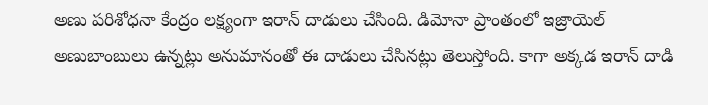అణు పరిశోధనా కేంద్రం లక్ష్యంగా ఇరాన్ దాడులు చేసింది. డిమోనా ప్రాంతంలో ఇజ్రాయెల్ అణుబాంబులు ఉన్నట్లు అనుమానంతో ఈ దాడులు చేసినట్లు తెలుస్తోంది. కాగా అక్కడ ఇరాన్ దాడి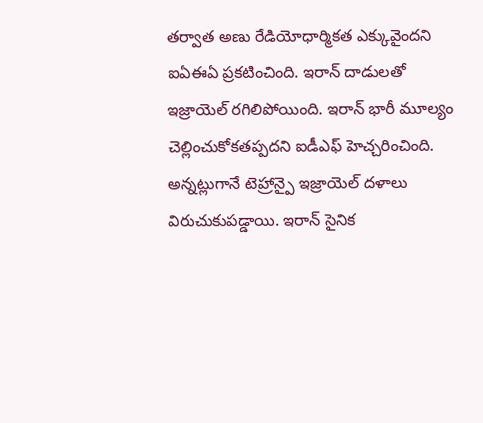తర్వాత అణు రేడియోధార్మికత ఎక్కువైందని ఐఏఈఏ ప్రకటించింది. ఇరాన్ దాడులతో ఇజ్రాయెల్ రగిలిపోయింది. ఇరాన్ భారీ మూల్యం చెల్లించుకోకతప్పదని ఐడీఎఫ్ హెచ్చరించింది. అన్నట్లుగానే టెహ్రాన్పై ఇజ్రాయెల్ దళాలు విరుచుకుపడ్డాయి. ఇరాన్ సైనిక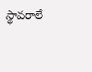స్థావరాలే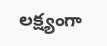లక్ష్యంగా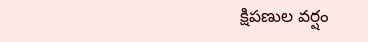క్షిపణుల వర్షం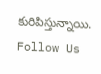కురిపిస్తున్నాయి.
Follow Us